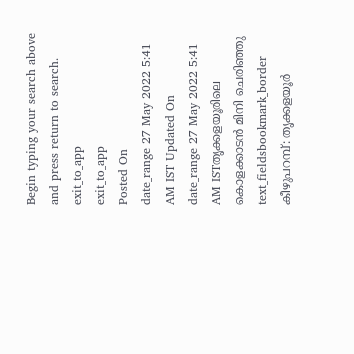Begin typing your search above and press return to search.
exit_to_app
exit_to_app
Posted On
date_range 27 May 2022 5:41 AM IST Updated On
date_range 27 May 2022 5:41 AM ISTതൃക്കളയൂരിലെ കൊളക്കാടൻ മിനി ചെരിഞ്ഞു
text_fieldsbookmark_border
കീഴുപറമ്പ്: തൃക്കളയൂർ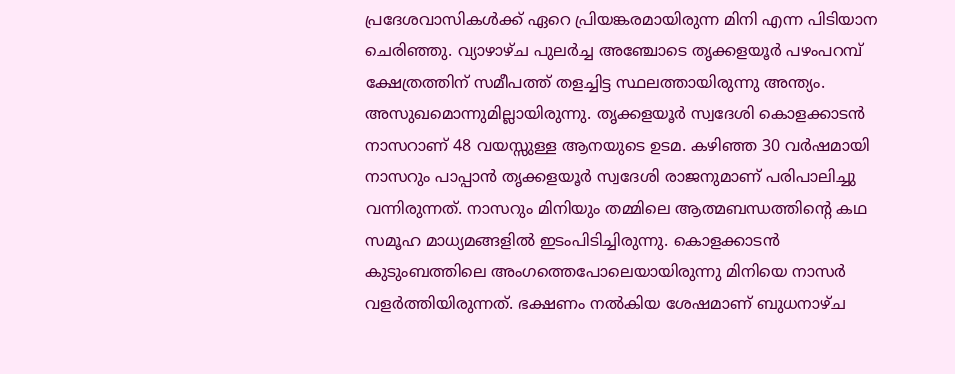പ്രദേശവാസികൾക്ക് ഏറെ പ്രിയങ്കരമായിരുന്ന മിനി എന്ന പിടിയാന ചെരിഞ്ഞു. വ്യാഴാഴ്ച പുലർച്ച അഞ്ചോടെ തൃക്കളയൂർ പഴംപറമ്പ് ക്ഷേത്രത്തിന് സമീപത്ത് തളച്ചിട്ട സ്ഥലത്തായിരുന്നു അന്ത്യം. അസുഖമൊന്നുമില്ലായിരുന്നു. തൃക്കളയൂർ സ്വദേശി കൊളക്കാടൻ നാസറാണ് 48 വയസ്സുള്ള ആനയുടെ ഉടമ. കഴിഞ്ഞ 30 വർഷമായി നാസറും പാപ്പാൻ തൃക്കളയൂർ സ്വദേശി രാജനുമാണ് പരിപാലിച്ചു വന്നിരുന്നത്. നാസറും മിനിയും തമ്മിലെ ആത്മബന്ധത്തിന്റെ കഥ സമൂഹ മാധ്യമങ്ങളിൽ ഇടംപിടിച്ചിരുന്നു. കൊളക്കാടൻ കുടുംബത്തിലെ അംഗത്തെപോലെയായിരുന്നു മിനിയെ നാസർ വളർത്തിയിരുന്നത്. ഭക്ഷണം നൽകിയ ശേഷമാണ് ബുധനാഴ്ച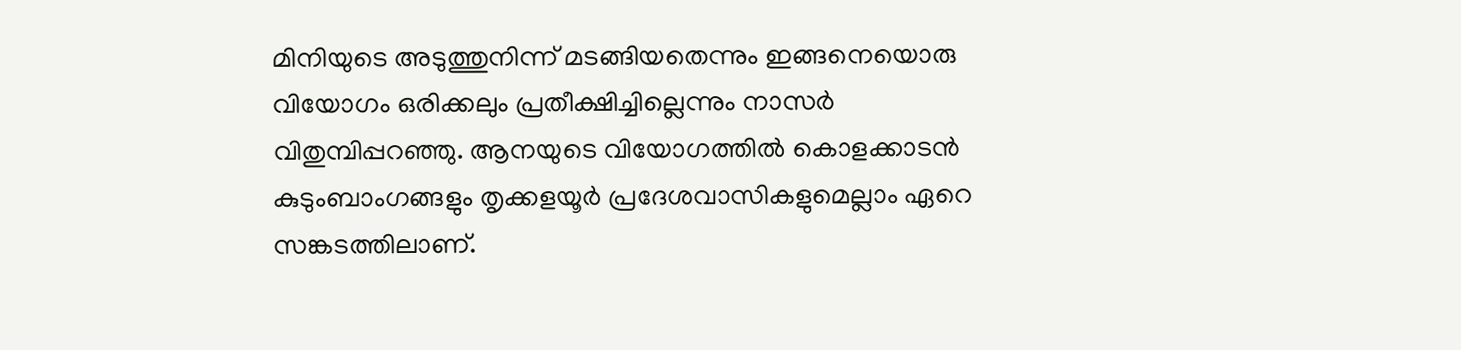മിനിയുടെ അടുത്തുനിന്ന് മടങ്ങിയതെന്നും ഇങ്ങനെയൊരു വിയോഗം ഒരിക്കലും പ്രതീക്ഷിച്ചില്ലെന്നും നാസർ വിതുമ്പിപ്പറഞ്ഞു. ആനയുടെ വിയോഗത്തിൽ കൊളക്കാടൻ കുടുംബാംഗങ്ങളും തൃക്കളയൂർ പ്രദേശവാസികളുമെല്ലാം ഏറെ സങ്കടത്തിലാണ്.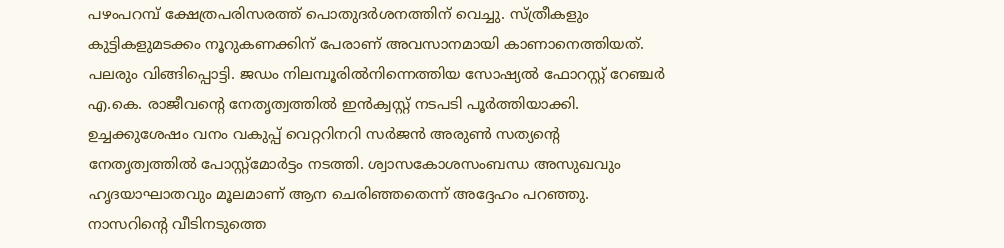പഴംപറമ്പ് ക്ഷേത്രപരിസരത്ത് പൊതുദർശനത്തിന് വെച്ചു. സ്ത്രീകളും കുട്ടികളുമടക്കം നൂറുകണക്കിന് പേരാണ് അവസാനമായി കാണാനെത്തിയത്. പലരും വിങ്ങിപ്പൊട്ടി. ജഡം നിലമ്പൂരിൽനിന്നെത്തിയ സോഷ്യൽ ഫോറസ്റ്റ് റേഞ്ചർ എ.കെ. രാജീവന്റെ നേതൃത്വത്തിൽ ഇൻക്വസ്റ്റ് നടപടി പൂർത്തിയാക്കി. ഉച്ചക്കുശേഷം വനം വകുപ്പ് വെറ്ററിനറി സർജൻ അരുൺ സത്യന്റെ നേതൃത്വത്തിൽ പോസ്റ്റ്മോർട്ടം നടത്തി. ശ്വാസകോശസംബന്ധ അസുഖവും ഹൃദയാഘാതവും മൂലമാണ് ആന ചെരിഞ്ഞതെന്ന് അദ്ദേഹം പറഞ്ഞു. നാസറിന്റെ വീടിനടുത്തെ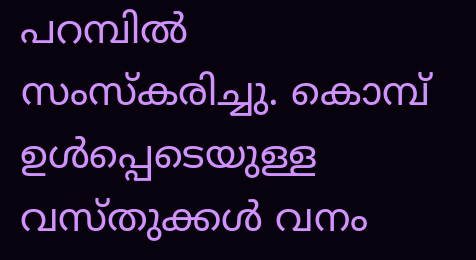പറമ്പിൽ സംസ്കരിച്ചു. കൊമ്പ് ഉൾപ്പെടെയുള്ള വസ്തുക്കൾ വനം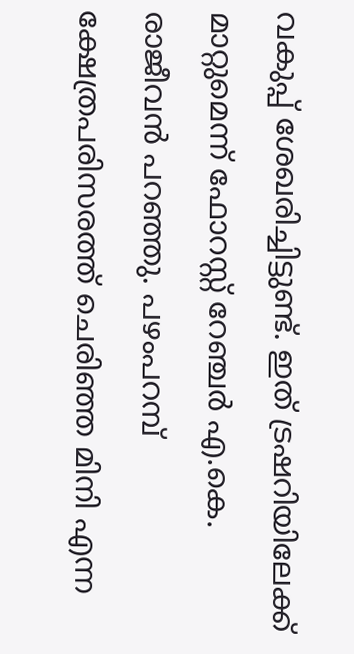വകുപ്പ് ശേഖരിച്ചിട്ടുണ്ട്. ഇത് ട്രഷറിയിലേക്ക് മാറ്റുമെന്ന് ഫോറസ്റ്റ് റേഞ്ചർ എ.കെ. രാജീവൻ പറഞ്ഞു. പഴംപറമ്പ് ക്ഷേത്രപരിസരത്ത് ചെരിഞ്ഞ മിനി എന്ന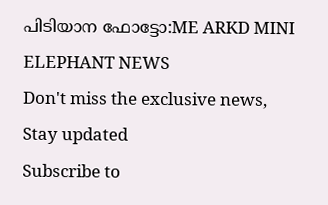പിടിയാന ഫോട്ടോ:ME ARKD MINI ELEPHANT NEWS
Don't miss the exclusive news, Stay updated
Subscribe to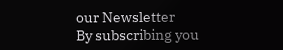our Newsletter
By subscribing you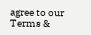agree to our Terms &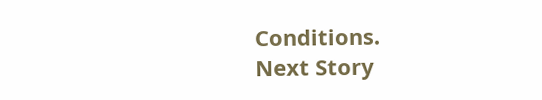Conditions.
Next Story